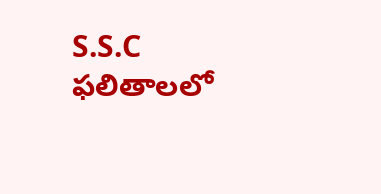S.S.C ఫలితాలలో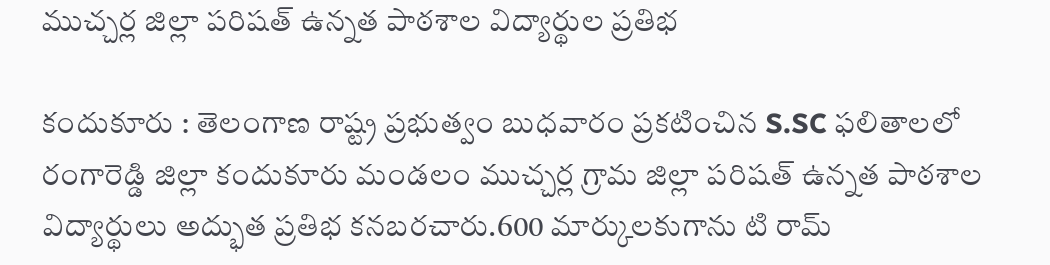ముచ్చర్ల జిల్లా పరిషత్ ఉన్నత పాఠశాల విద్యార్థుల ప్రతిభ

కందుకూరు : తెలంగాణ రాష్ట్ర ప్రభుత్వం బుధవారం ప్రకటించిన S.SC ఫలితాలలో రంగారెడ్డి జిల్లా కందుకూరు మండలం ముచ్చర్ల గ్రామ జిల్లా పరిషత్ ఉన్నత పాఠశాల విద్యార్థులు అద్భుత ప్రతిభ కనబరచారు.600 మార్కులకుగాను టి రామ్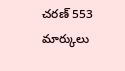చరణ్ 553 మార్కులు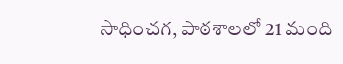సాధించగ, పాఠశాలలో 21 మంది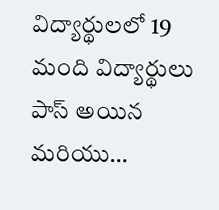విద్యార్థులలో 19 మంది విద్యార్థులు పాస్ అయిన మరియు…